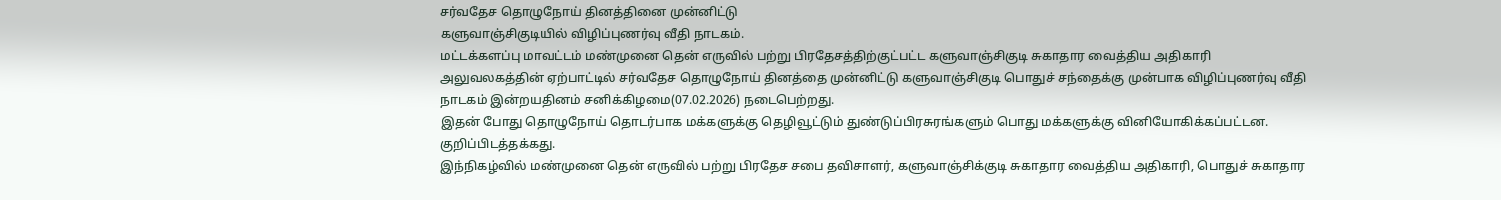சர்வதேச தொழுநோய் தினத்தினை முன்னிட்டு
களுவாஞ்சிகுடியில் விழிப்புணர்வு வீதி நாடகம்.
மட்டக்களப்பு மாவட்டம் மண்முனை தென் எருவில் பற்று பிரதேசத்திற்குட்பட்ட களுவாஞ்சிகுடி சுகாதார வைத்திய அதிகாரி அலுவலகத்தின் ஏற்பாட்டில் சர்வதேச தொழுநோய் தினத்தை முன்னிட்டு களுவாஞ்சிகுடி பொதுச் சந்தைக்கு முன்பாக விழிப்புணர்வு வீதி நாடகம் இன்றயதினம் சனிக்கிழமை(07.02.2026) நடைபெற்றது.
இதன் போது தொழுநோய் தொடர்பாக மக்களுக்கு தெழிவூட்டும் துண்டுப்பிரசுரங்களும் பொது மக்களுக்கு வினியோகிக்கப்பட்டன. குறிப்பிடத்தக்கது.
இந்நிகழ்வில் மண்முனை தென் எருவில் பற்று பிரதேச சபை தவிசாளர், களுவாஞ்சிக்குடி சுகாதார வைத்திய அதிகாரி, பொதுச் சுகாதார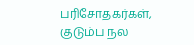பரிசோதகர்கள், குடும்ப நல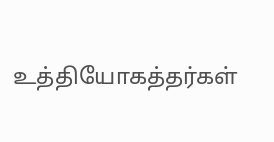உத்தியோகத்தர்கள்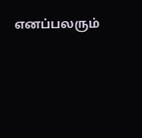எனப்பலரும்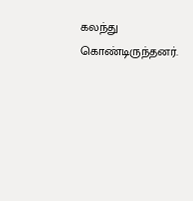கலந்து கொண்டிருந்தனர்.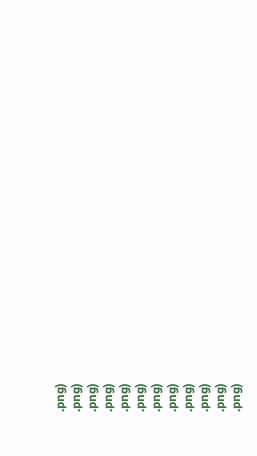.png)
.png)
.png)
.png)
.png)
.png)
.png)
.png)
.png)
.png)
.png)
.png)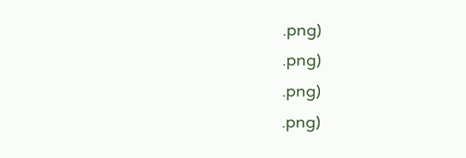.png)
.png)
.png)
.png)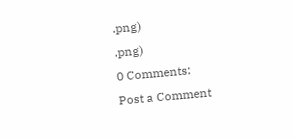.png)
.png)
0 Comments:
Post a Comment